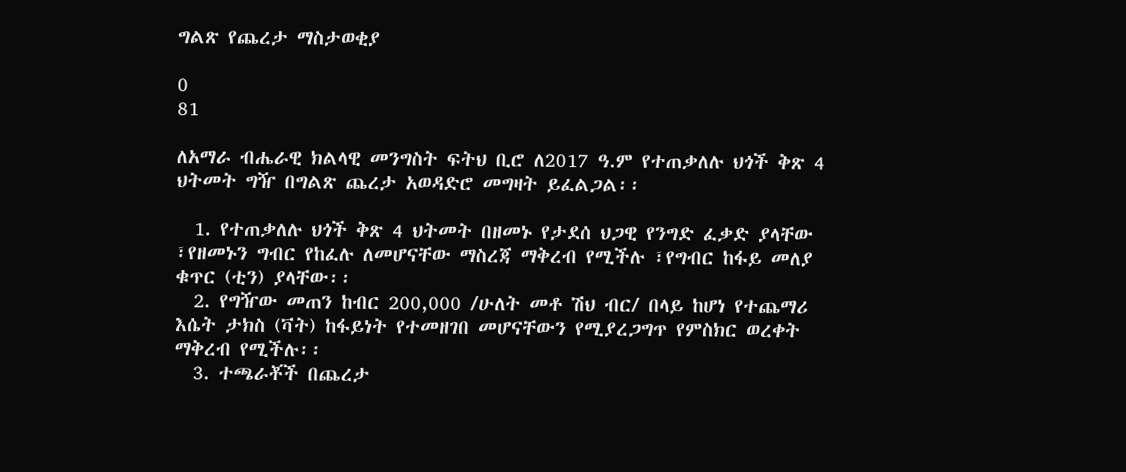ግልጽ የጨረታ ማስታወቂያ

0
81

ለአማራ ብሔራዊ ክልላዊ መንግስት ፍትህ ቢሮ ለ2017 ዓ.ም የተጠቃለሉ ህጎች ቅጽ 4 ህትመት ግዥ በግልጽ ጨረታ አወዳድሮ መግዛት ይፈልጋል፡፡

  1. የተጠቃለሉ ህጎች ቅጽ 4 ህትመት በዘመኑ የታደሰ ህጋዊ የንግድ ፈቃድ ያላቸው ፣የዘመኑን ግብር የከፈሉ ለመሆናቸው ማስረጃ ማቅረብ የሚችሉ ፣የግብር ከፋይ መለያ ቁጥር (ቲን) ያላቸው፡፡
  2. የግዥው መጠን ከብር 200,000 /ሁለት መቶ ሽህ ብር/ በላይ ከሆነ የተጨማሪ እሴት ታክስ (ቫት) ከፋይነት የተመዘገበ መሆናቸውን የሚያረጋግጥ የምስክር ወረቀት ማቅረብ የሚችሉ፡፡
  3. ተጫራቾች በጨረታ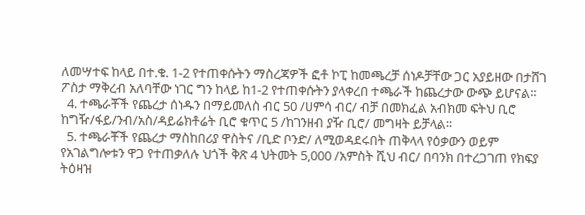ለመሣተፍ ከላይ በተ.ቁ. 1-2 የተጠቀሱትን ማስረጃዎች ፎቶ ኮፒ ከመጫረቻ ሰነዶቻቸው ጋር አያይዘው በታሸገ ፖስታ ማቅረብ አለባቸው ነገር ግን ከላይ ከ1-2 የተጠቀሱትን ያላቀረበ ተጫራች ከጨረታው ውጭ ይሆናል፡፡
  4. ተጫራቾች የጨረታ ሰነዱን በማይመለስ ብር 50 /ሀምሳ ብር/ ብቻ በመክፈል አብክመ ፍትህ ቢሮ ከግዥ/ፋይ/ንብ/አስ/ዳይሬክቶሬት ቢሮ ቁጥር 5 /ከገንዘብ ያዥ ቢሮ/ መግዛት ይቻላል፡፡
  5. ተጫራቾች የጨረታ ማስከበሪያ ዋስትና /ቢድ ቦንድ/ ለሚወዳደሩበት ጠቅላላ የዕቃውን ወይም የአገልግሎቱን ዋጋ የተጠቃለሉ ህጎች ቅጽ 4 ህትመት 5,000 /አምስት ሺህ ብር/ በባንክ በተረጋገጠ የክፍያ ትዕዛዝ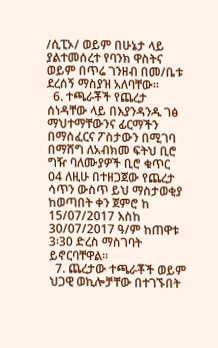/ሲፒኦ/ ወይም በሁኔታ ላይ ያልተመሰረተ የባንክ ዋስትና ወይም በጥሬ ገንዘብ በመ/ቤቱ ደረሰኝ ማስያዝ አለባቸው፡፡
  6. ተጫራቾች የጨረታ ሰነዳቸው ላይ በእያንዳንዱ ገፅ ማህተማቸውንና ፊርማችን በማሰፈርና ፖስታውን በሚገባ በማሸግ ለአብክመ ፍትህ ቢሮ ግዥ ባለሙያዎች ቢሮ ቁጥር 04 ለዚሁ በተዘጋጀው የጨረታ ሳጥን ውስጥ ይህ ማስታወቂያ ከወጣበት ቀን ጀምሮ ከ 15/07/2017 እስከ 30/07/2017 ዓ/ም ከጠዋቱ  3፡30 ድረስ ማስገባት ይኖርባቸዋል፡፡
  7. ጨረታው ተጫራቾች ወይም ህጋዊ ወኪሎቻቸው በተገኙበት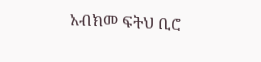አብክመ ፍትህ ቢሮ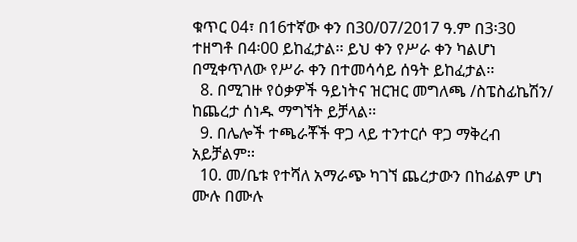ቁጥር 04፣ በ16ተኛው ቀን በ30/07/2017 ዓ.ም በ3፡30 ተዘግቶ በ4፡00 ይከፈታል፡፡ ይህ ቀን የሥራ ቀን ካልሆነ በሚቀጥለው የሥራ ቀን በተመሳሳይ ሰዓት ይከፈታል፡፡
  8. በሚገዙ የዕቃዎች ዓይነትና ዝርዝር መግለጫ /ስፔስፊኬሽን/ ከጨረታ ሰነዱ ማግኘት ይቻላል፡፡
  9. በሌሎች ተጫራቾች ዋጋ ላይ ተንተርሶ ዋጋ ማቅረብ አይቻልም፡፡
  10. መ/ቤቱ የተሻለ አማራጭ ካገኘ ጨረታውን በከፊልም ሆነ ሙሉ በሙሉ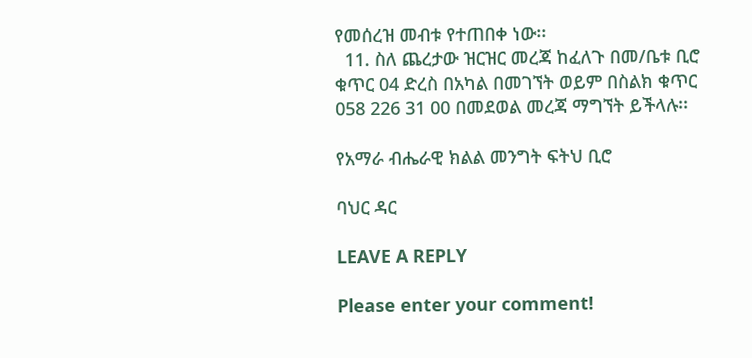የመሰረዝ መብቱ የተጠበቀ ነው፡፡
  11. ስለ ጨረታው ዝርዝር መረጃ ከፈለጉ በመ/ቤቱ ቢሮ ቁጥር 04 ድረስ በአካል በመገኘት ወይም በስልክ ቁጥር 058 226 31 00 በመደወል መረጃ ማግኘት ይችላሉ፡፡

የአማራ ብሔራዊ ክልል መንግት ፍትህ ቢሮ

ባህር ዳር

LEAVE A REPLY

Please enter your comment!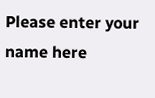Please enter your name here